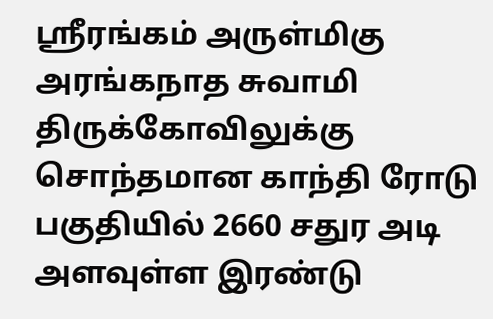ஸ்ரீரங்கம் அருள்மிகு அரங்கநாத சுவாமி திருக்கோவிலுக்கு சொந்தமான காந்தி ரோடு பகுதியில் 2660 சதுர அடி அளவுள்ள இரண்டு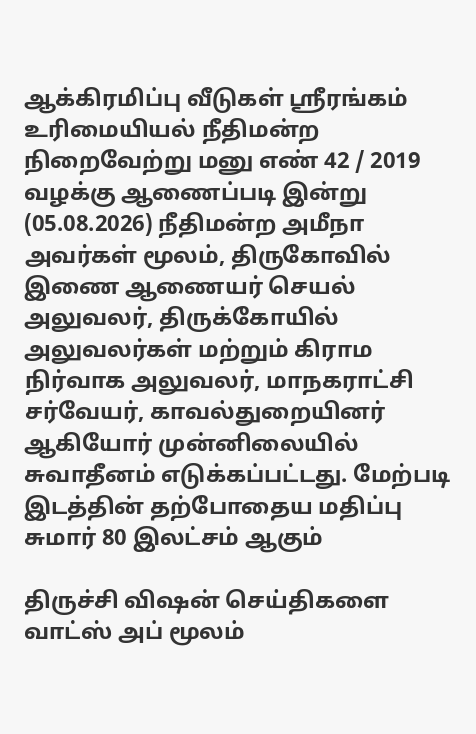ஆக்கிரமிப்பு வீடுகள் ஸ்ரீரங்கம் உரிமையியல் நீதிமன்ற நிறைவேற்று மனு எண் 42 / 2019 வழக்கு ஆணைப்படி இன்று (05.08.2026) நீதிமன்ற அமீநா அவர்கள் மூலம், திருகோவில் இணை ஆணையர் செயல் அலுவலர், திருக்கோயில் அலுவலர்கள் மற்றும் கிராம நிர்வாக அலுவலர், மாநகராட்சி சர்வேயர், காவல்துறையினர் ஆகியோர் முன்னிலையில் சுவாதீனம் எடுக்கப்பட்டது. மேற்படி இடத்தின் தற்போதைய மதிப்பு சுமார் 80 இலட்சம் ஆகும்

திருச்சி விஷன் செய்திகளை வாட்ஸ் அப் மூலம்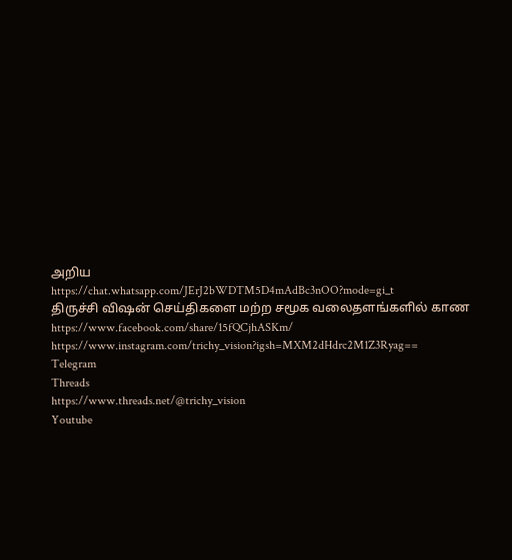அறிய
https://chat.whatsapp.com/JErJ2bWDTM5D4mAdBc3nOO?mode=gi_t
திருச்சி விஷன் செய்திகளை மற்ற சமூக வலைதளங்களில் காண
https://www.facebook.com/share/15fQCjhASKm/
https://www.instagram.com/trichy_vision?igsh=MXM2dHdrc2M1Z3Ryag==
Telegram
Threads
https://www.threads.net/@trichy_vision
Youtube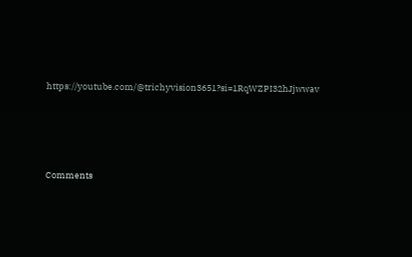https://youtube.com/@trichyvision3651?si=1RqWZPI32hJjwwav






Comments